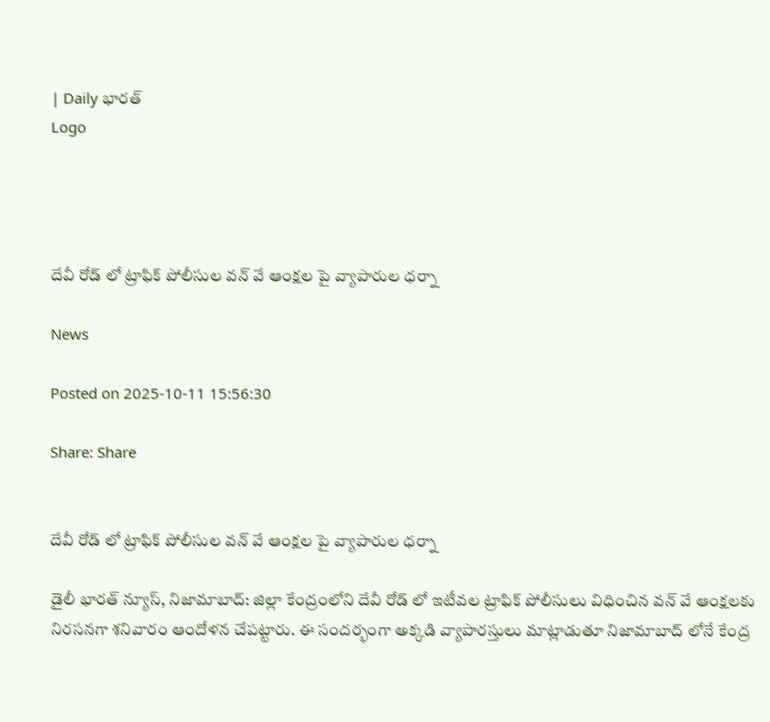| Daily భారత్
Logo




దేవీ రోడ్ లో ట్రాఫిక్ పోలీసుల వన్ వే ఆంక్షల పై వ్యాపారుల ధర్నా

News

Posted on 2025-10-11 15:56:30

Share: Share


దేవీ రోడ్ లో ట్రాఫిక్ పోలీసుల వన్ వే ఆంక్షల పై వ్యాపారుల ధర్నా

డైలీ భారత్ న్యూస్, నిజామాబాద్: జిల్లా కేంద్రంలోని దేవీ రోడ్ లో ఇటీవల ట్రాఫిక్ పోలీసులు విధించిన వన్ వే ఆంక్షలకు నిరసనగా శనివారం ఆందోళన చేపట్టారు. ఈ సందర్భంగా అక్కడి వ్యాపారస్తులు మాట్లాడుతూ నిజామాబాద్ లోనే కేంద్ర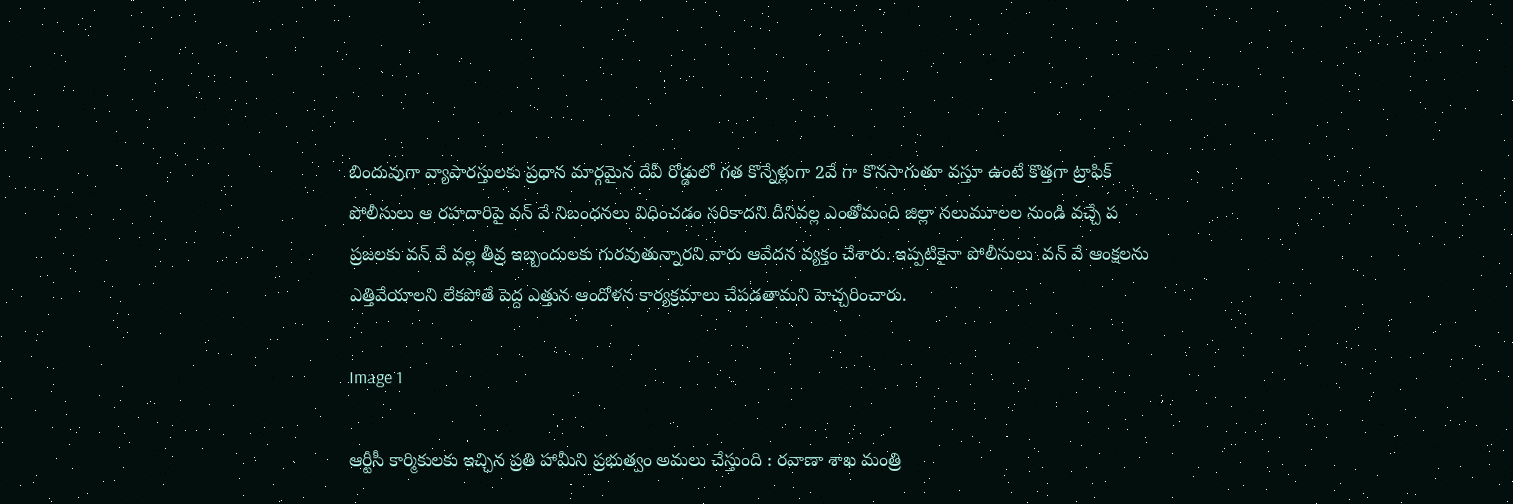బిందువుగా వ్యాపారస్తులకు ప్రధాన మార్గమైన దేవీ రోడ్డులో గత కొన్నేళ్లుగా 2వే గా కొనసాగుతూ వస్తూ ఉంటే కొత్తగా ట్రాఫిక్ పోలీసులు ఆ రహదారిపై వన్ వే నిబంధనలు విధించడం సరికాదని దీనివల్ల ఎంతోమంది జిల్లా నలుమూలల నుండి వచ్చే ప ప్రజలకు వన్ వే వల్ల తీవ్ర ఇబ్బందులకు గురవుతున్నారని వారు ఆవేదన వ్యక్తం చేశారు. ఇప్పటికైనా పోలీసులు  వన్ వే ఆంక్షలను ఎత్తివేయాలని లేకపోతే పెద్ద ఎత్తున ఆందోళన కార్యక్రమాలు చేపడతామని హెచ్చరించారు.

Image 1

ఆర్టీసీ కార్మికులకు ఇచ్చిన ప్రతి హామీని ప్రభుత్వం అమలు చేస్తుంది : రవాణా శాఖ మంత్రి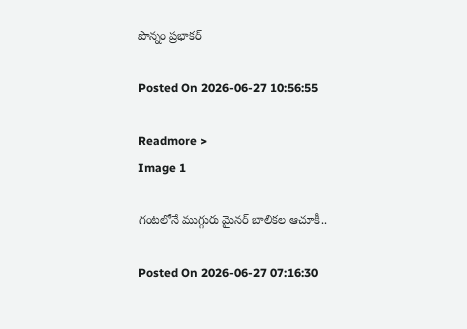పొన్నం ప్రభాకర్

Posted On 2026-06-27 10:56:55

Readmore >
Image 1

గంటలోనే ముగ్గురు మైనర్ బాలికల ఆచూకీ..

Posted On 2026-06-27 07:16:30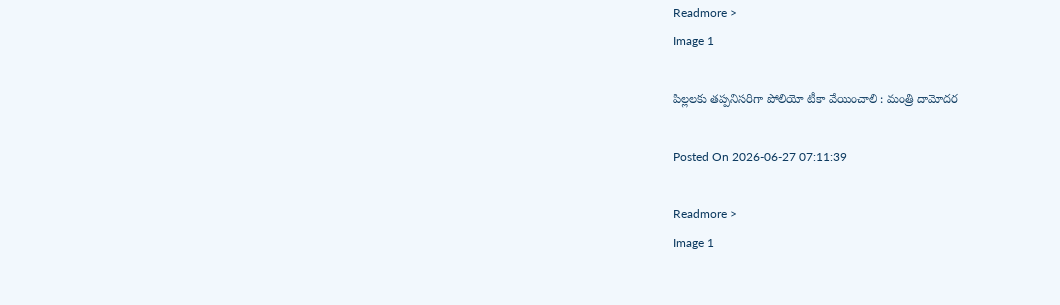Readmore >
Image 1

పిల్లలకు తప్పనిసరిగా పోలియో టీకా వేయించాలి : మంత్రి దామోదర

Posted On 2026-06-27 07:11:39

Readmore >
Image 1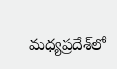మధ్యప్రదేశ్‌లో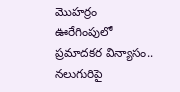మొహర్రం ఊరేగింపులో ప్రమాదకర విన్యాసం.. నలుగురిపై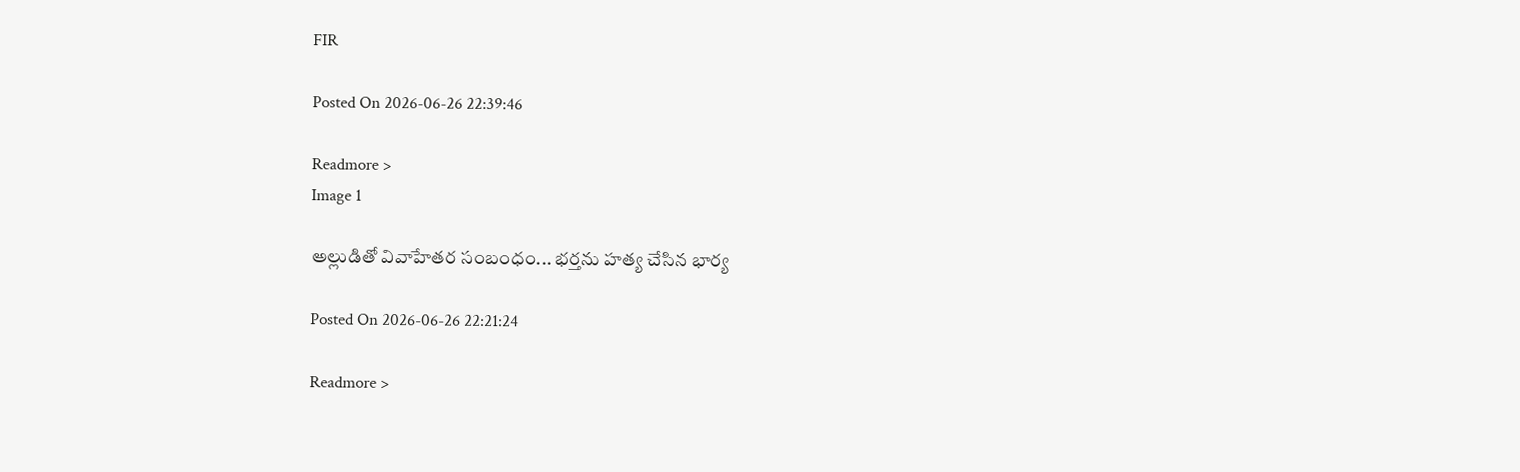FIR

Posted On 2026-06-26 22:39:46

Readmore >
Image 1

అల్లుడితో వివాహేతర సంబంధం... భర్తను హత్య చేసిన భార్య

Posted On 2026-06-26 22:21:24

Readmore >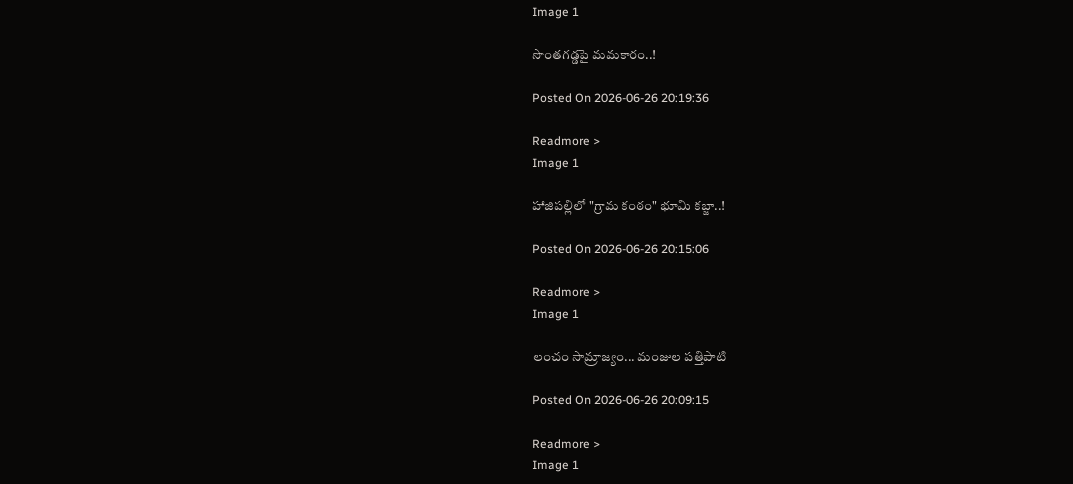Image 1

సొంతగడ్డపై మమకారం..!

Posted On 2026-06-26 20:19:36

Readmore >
Image 1

హాజిపల్లిలో "గ్రామ కంఠం" భూమి కబ్జా..!

Posted On 2026-06-26 20:15:06

Readmore >
Image 1

లంచం సామ్రాజ్యం... మంజుల పత్తిపాటి

Posted On 2026-06-26 20:09:15

Readmore >
Image 1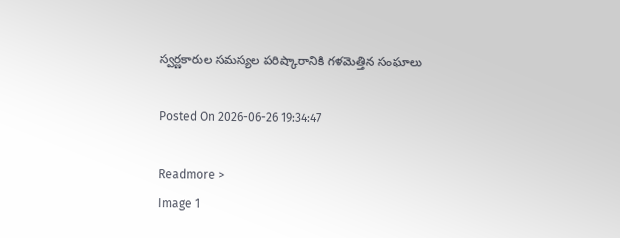స్వర్ణకారుల సమస్యల పరిష్కారానికి గళమెత్తిన సంఘాలు

Posted On 2026-06-26 19:34:47

Readmore >
Image 1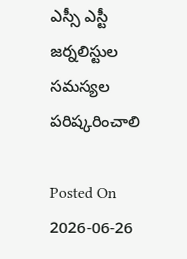ఎస్సీ ఎస్టీ జర్నలిస్టుల సమస్యల పరిష్కరించాలి

Posted On 2026-06-26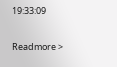19:33:09

Readmore >